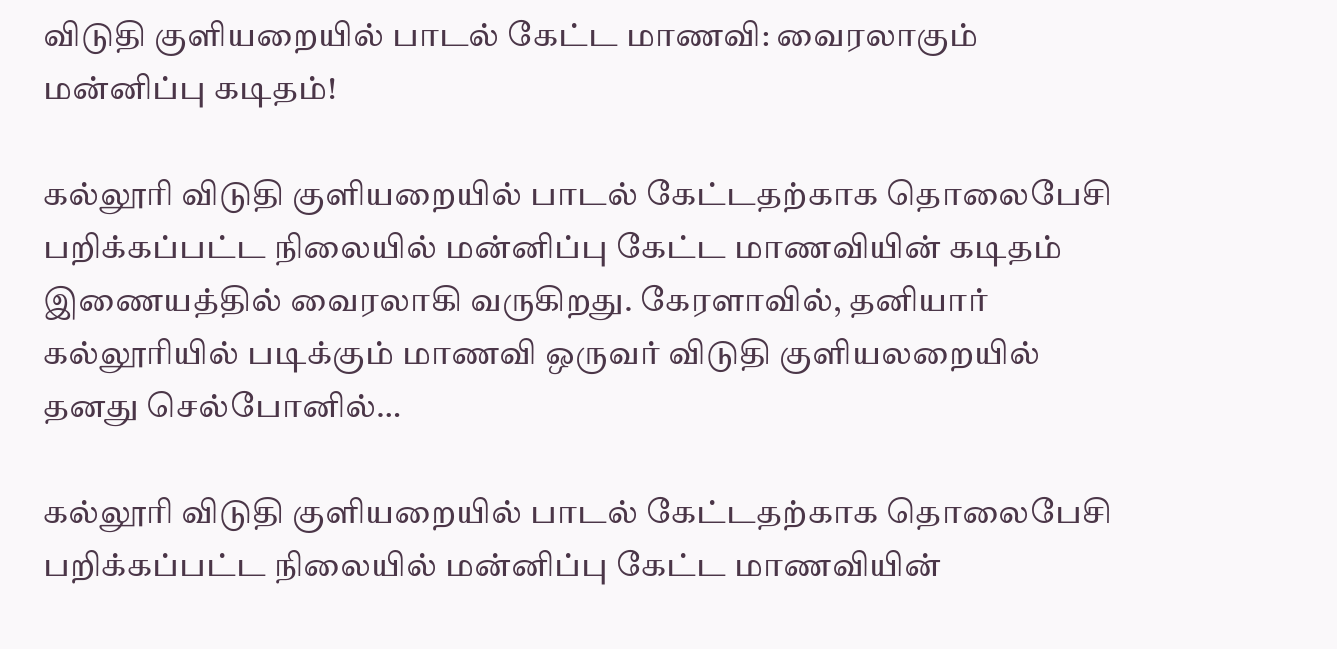விடுதி குளியறையில் பாடல் கேட்ட மாணவி: வைரலாகும் மன்னிப்பு கடிதம்!

கல்லூரி விடுதி குளியறையில் பாடல் கேட்டதற்காக தொலைபேசி பறிக்கப்பட்ட நிலையில் மன்னிப்பு கேட்ட மாணவியின் கடிதம் இணையத்தில் வைரலாகி வருகிறது. கேரளாவில், தனியார் கல்லூரியில் படிக்கும் மாணவி ஒருவர் விடுதி குளியலறையில் தனது செல்போனில்…

கல்லூரி விடுதி குளியறையில் பாடல் கேட்டதற்காக தொலைபேசி பறிக்கப்பட்ட நிலையில் மன்னிப்பு கேட்ட மாணவியின்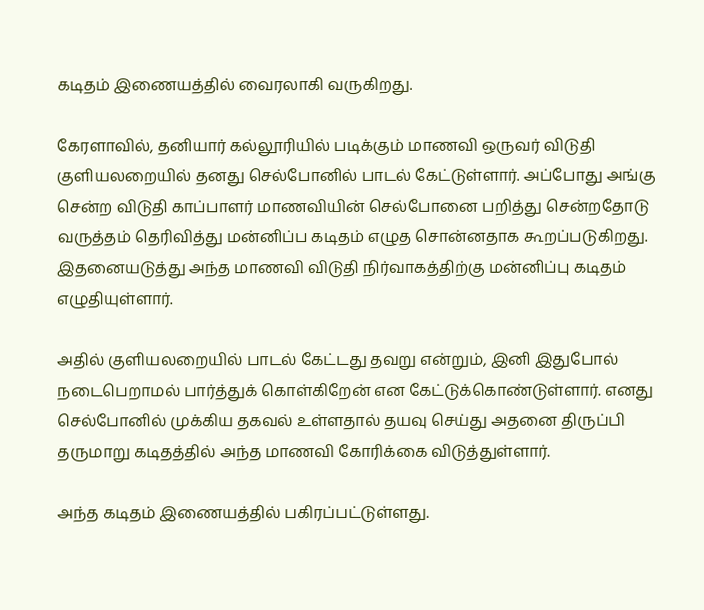கடிதம் இணையத்தில் வைரலாகி வருகிறது.

கேரளாவில், தனியார் கல்லூரியில் படிக்கும் மாணவி ஒருவர் விடுதி குளியலறையில் தனது செல்போனில் பாடல் கேட்டுள்ளார். அப்போது அங்கு சென்ற விடுதி காப்பாளர் மாணவியின் செல்போனை பறித்து சென்றதோடு வருத்தம் தெரிவித்து மன்னிப்ப கடிதம் எழுத சொன்னதாக கூறப்படுகிறது. இதனையடுத்து அந்த மாணவி விடுதி நிர்வாகத்திற்கு மன்னிப்பு கடிதம் எழுதியுள்ளார்.

அதில் குளியலறையில் பாடல் கேட்டது தவறு என்றும், இனி இதுபோல் நடைபெறாமல் பார்த்துக் கொள்கிறேன் என கேட்டுக்கொண்டுள்ளார். எனது செல்போனில் முக்கிய தகவல் உள்ளதால் தயவு செய்து அதனை திருப்பி தருமாறு கடிதத்தில் அந்த மாணவி கோரிக்கை விடுத்துள்ளார்.

அந்த கடிதம் இணையத்தில் பகிரப்பட்டுள்ளது.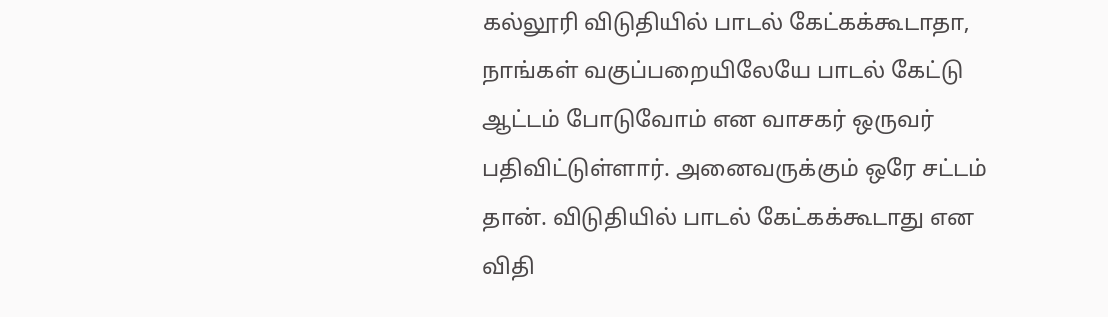கல்லூரி விடுதியில் பாடல் கேட்கக்கூடாதா, நாங்கள் வகுப்பறையிலேயே பாடல் கேட்டு ஆட்டம் போடுவோம் என வாசகர் ஒருவர் பதிவிட்டுள்ளார். அனைவருக்கும் ஒரே சட்டம் தான். விடுதியில் பாடல் கேட்கக்கூடாது என விதி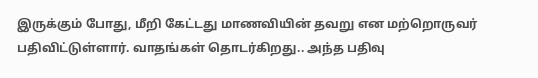இருக்கும் போது, மீறி கேட்டது மாணவியின் தவறு என மற்றொருவர் பதிவிட்டுள்ளார். வாதங்கள் தொடர்கிறது.. அந்த பதிவு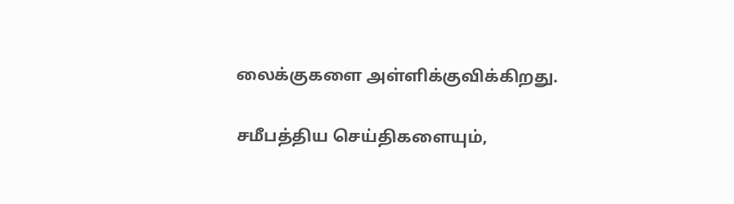லைக்குகளை அள்ளிக்குவிக்கிறது.

சமீபத்திய செய்திகளையும்,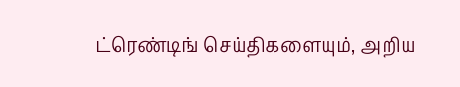ட்ரெண்டிங் செய்திகளையும், அறிய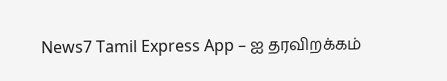News7 Tamil Express App – ஐ தரவிறக்கம்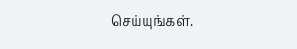செய்யுங்கள்.